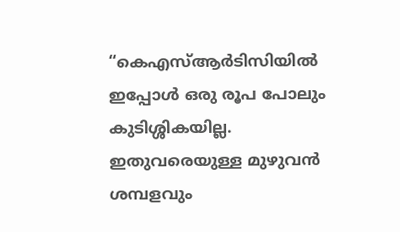“കെഎസ്‌ആര്‍ടിസിയില്‍ ഇപ്പോള്‍ ഒരു രൂപ പോലും കുടിശ്ശികയില്ല. ഇതുവരെയുള്ള മുഴുവന്‍ ശമ്പളവും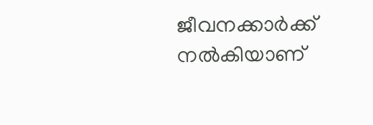ജീവനക്കാര്‍ക്ക് നല്‍കിയാണ്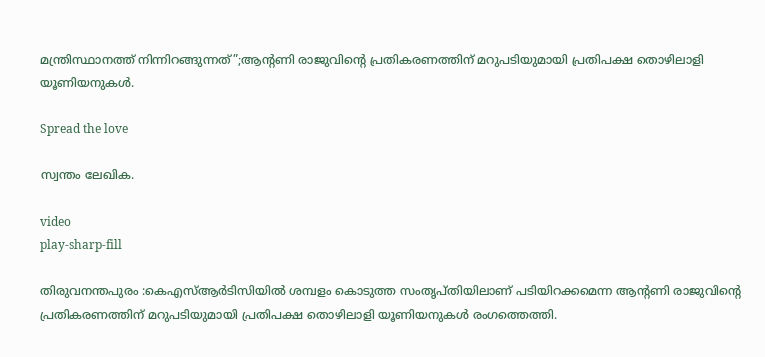മന്ത്രിസ്ഥാനത്ത് നിന്നിറങ്ങുന്നത്”;ആന്റണി രാജുവിന്റെ പ്രതികരണത്തിന് മറുപടിയുമായി പ്രതിപക്ഷ തൊഴിലാളി യൂണിയനുകള്‍.

Spread the love

സ്വന്തം ലേഖിക.

video
play-sharp-fill

തിരുവനന്തപുരം :കെഎസ്‌ആര്‍ടിസിയില്‍ ശമ്പളം കൊടുത്ത സംതൃപ്തിയിലാണ് പടിയിറക്കമെന്ന ആന്റണി രാജുവിന്റെ പ്രതികരണത്തിന് മറുപടിയുമായി പ്രതിപക്ഷ തൊഴിലാളി യൂണിയനുകള്‍ രംഗത്തെത്തി.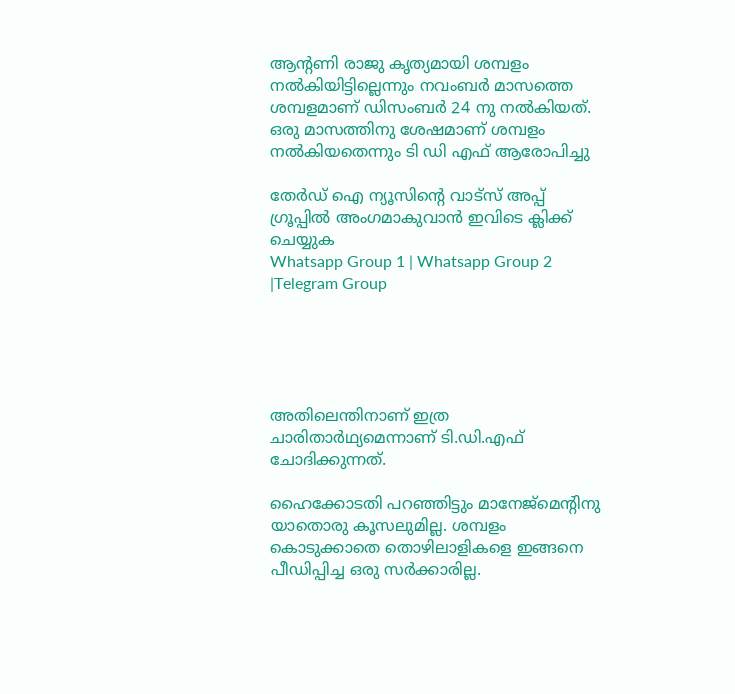ആന്റണി രാജു കൃത്യമായി ശമ്പളം നല്‍കിയിട്ടില്ലെന്നും നവംബര്‍ മാസത്തെ ശമ്പളമാണ് ഡിസംബര്‍ 24 നു നല്‍കിയത്. ഒരു മാസത്തിനു ശേഷമാണ് ശമ്പളം നല്‍കിയതെന്നും ടി ഡി എഫ് ആരോപിച്ചു

തേർഡ് ഐ ന്യൂസിന്റെ വാട്സ് അപ്പ് ഗ്രൂപ്പിൽ അംഗമാകുവാൻ ഇവിടെ ക്ലിക്ക് ചെയ്യുക
Whatsapp Group 1 | Whatsapp Group 2 |Telegram Group





അതിലെന്തിനാണ് ഇത്ര ചാരിതാര്‍ഥ്യമെന്നാണ് ടി.ഡി.എഫ് ചോദിക്കുന്നത്.

ഹൈക്കോടതി പറഞ്ഞിട്ടും മാനേജ്‌മെന്റിനു യാതൊരു കൂസലുമില്ല. ശമ്പളം കൊടുക്കാതെ തൊഴിലാളികളെ ഇങ്ങനെ പീഡിപ്പിച്ച ഒരു സര്‍ക്കാരില്ല.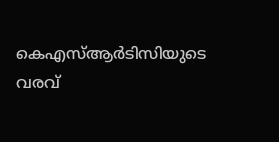കെഎസ്‌ആര്‍ടിസിയുടെ വരവ്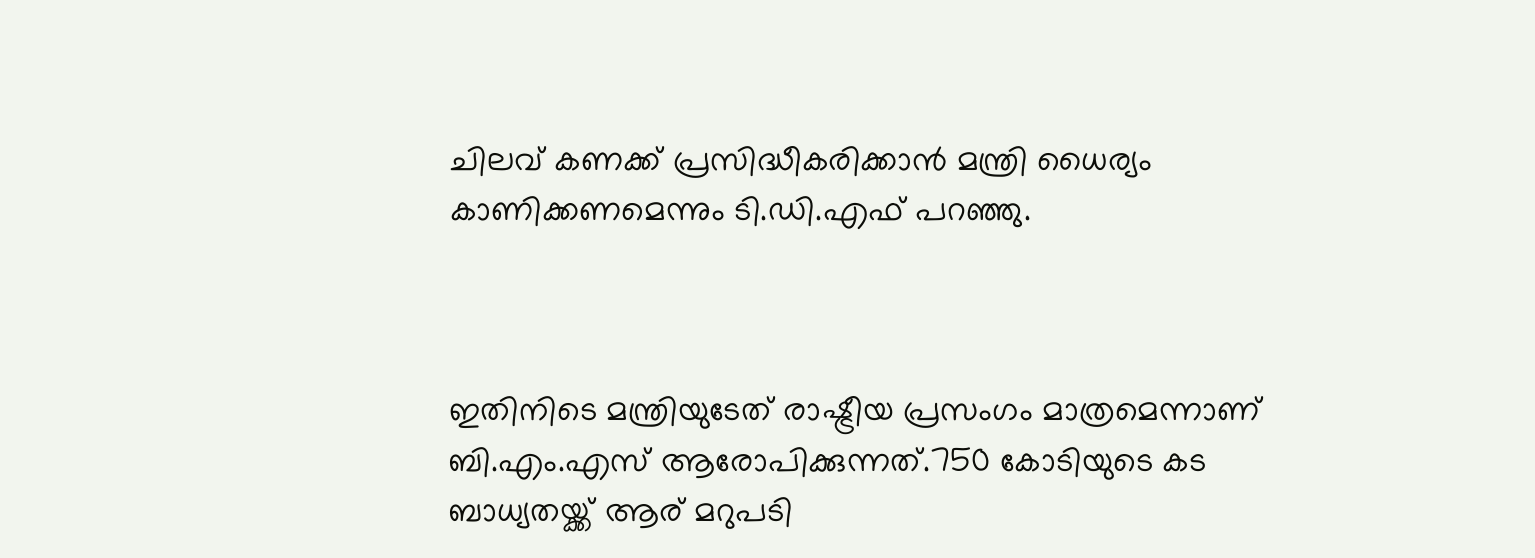ചിലവ് കണക്ക് പ്രസിദ്ധീകരിക്കാന്‍ മന്ത്രി ധൈര്യം കാണിക്കണമെന്നും ടി.ഡി.എഫ് പറഞ്ഞു.



ഇതിനിടെ മന്ത്രിയുടേത് രാഷ്ട്രീയ പ്രസംഗം മാത്രമെന്നാണ് ബി.എം.എസ് ആരോപിക്കുന്നത്.750 കോടിയുടെ കട ബാധ്യതയ്ക്ക് ആര് മറുപടി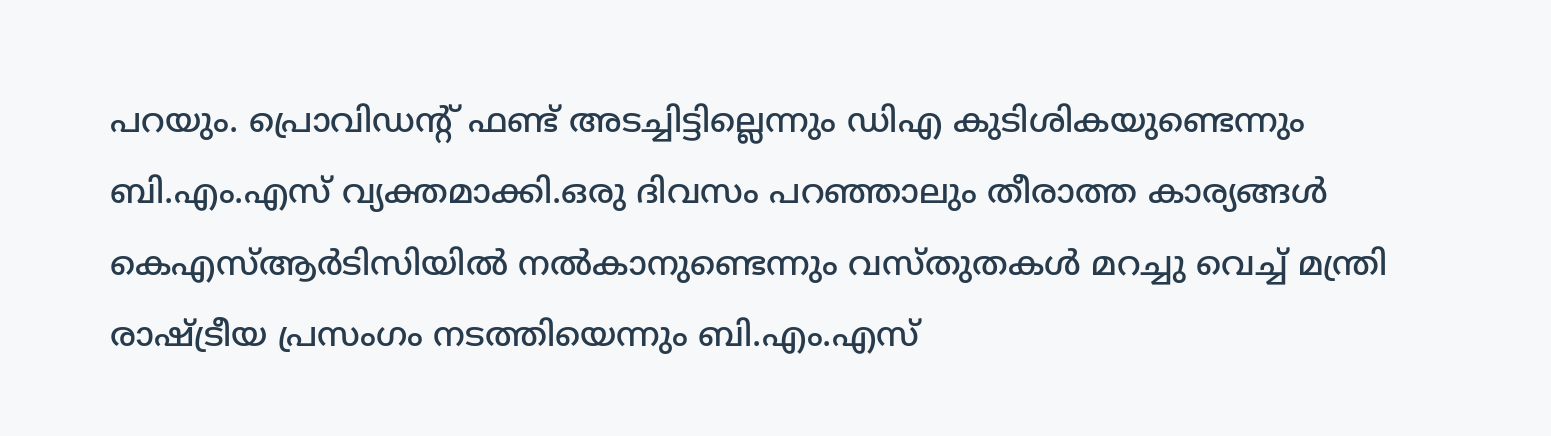പറയും. പ്രൊവിഡന്റ് ഫണ്ട് അടച്ചിട്ടില്ലെന്നും ഡിഎ കുടിശികയുണ്ടെന്നും ബി.എം.എസ് വ്യക്തമാക്കി.ഒരു ദിവസം പറഞ്ഞാലും തീരാത്ത കാര്യങ്ങള്‍ കെഎസ്‌ആര്‍ടിസിയില്‍ നല്‍കാനുണ്ടെന്നും വസ്തുതകള്‍ മറച്ചു വെച്ച്‌ മന്ത്രി രാഷ്ട്രീയ പ്രസംഗം നടത്തിയെന്നും ബി.എം.എസ്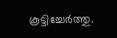കൂട്ടിച്ചേര്‍ത്തു.